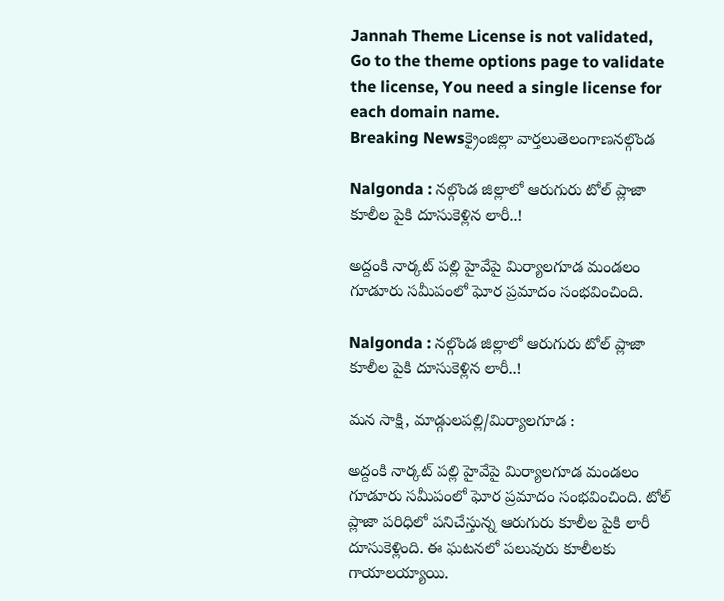Jannah Theme License is not validated, Go to the theme options page to validate the license, You need a single license for each domain name.
Breaking Newsక్రైంజిల్లా వార్తలుతెలంగాణనల్గొండ

Nalgonda : నల్గొండ జిల్లాలో ఆరుగురు టోల్ ప్లాజా కూలీల పైకి దూసుకెళ్లిన లారీ..!

అద్దంకి నార్కట్ పల్లి హైవేపై మిర్యాలగూడ మండలం గూడూరు సమీపంలో ఘోర ప్రమాదం సంభవించింది.

Nalgonda : నల్గొండ జిల్లాలో ఆరుగురు టోల్ ప్లాజా కూలీల పైకి దూసుకెళ్లిన లారీ..!

మన సాక్షి, మాడ్గులపల్లి/మిర్యాలగూడ :

అద్దంకి నార్కట్ పల్లి హైవేపై మిర్యాలగూడ మండలం గూడూరు సమీపంలో ఘోర ప్రమాదం సంభవించింది. టోల్ ప్లాజా పరిధిలో పనిచేస్తున్న ఆరుగురు కూలీల పైకి లారీ దూసుకెళ్లింది. ఈ ఘటనలో పలువురు కూలీలకు గాయాలయ్యాయి.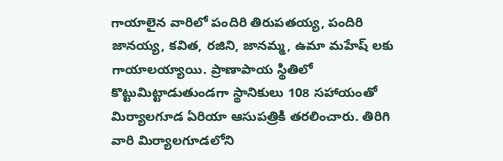గాయాలైన వారిలో పందిరి తిరుపతయ్య, పందిరి జానయ్య, కవిత, రజిని, జానమ్మ, ఉమా మహేష్ లకు గాయాలయ్యాయి. ప్రాణాపాయ స్థితిలో కొట్టుమిట్టాడుతుండగా స్థానికులు 108 సహాయంతో మిర్యాలగూడ ఏరియా ఆసుపత్రికి తరలించారు. తిరిగి వారి మిర్యాలగూడలోని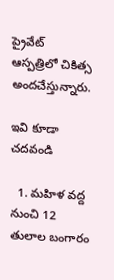ప్రైవేట్ ఆస్పత్రిలో చికిత్స అందచేస్తున్నారు.

ఇవి కూడా చదవండి

  1. మహిళ వద్ద నుంచి 12 తులాల బంగారం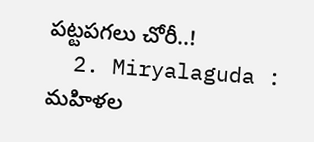పట్టపగలు చోరీ..!
  2. Miryalaguda : మహిళల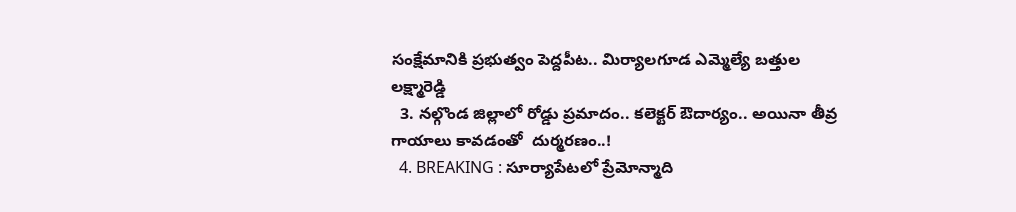సంక్షేమానికి ప్రభుత్వం పెద్దపీట.. మిర్యాలగూడ ఎమ్మెల్యే బత్తుల లక్ష్మారెడ్డి
  3. నల్గొండ జిల్లాలో రోడ్డు ప్రమాదం.. కలెక్టర్ ఔదార్యం.. అయినా తీవ్ర గాయాలు కావడంతో  దుర్మరణం..!
  4. BREAKING : సూర్యాపేటలో ప్రేమోన్మాది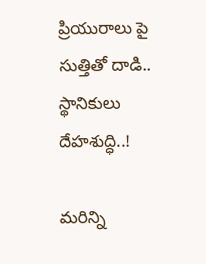ప్రియురాలు పై సుత్తితో దాడి.. స్థానికులు దేహశుద్ధి..!

మరిన్ని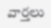వార్తలు